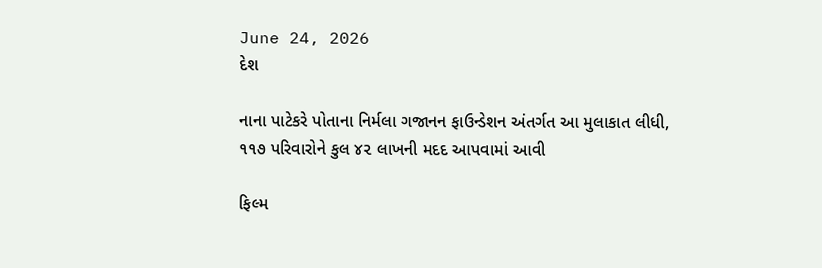June 24, 2026
દેશ

નાના પાટેકરે પોતાના નિર્મલા ગજાનન ફાઉન્ડેશન અંતર્ગત આ મુલાકાત લીધી, ૧૧૭ પરિવારોને કુલ ૪૨ લાખની મદદ આપવામાં આવી

ફિલ્મ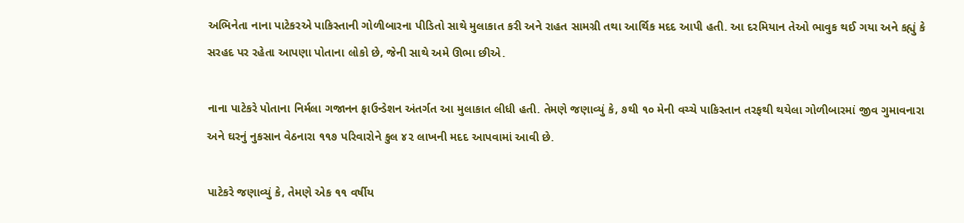અભિનેતા નાના પાટેકરએ પાકિસ્તાની ગોળીબારના પીડિતો સાથે મુલાકાત કરી અને રાહત સામગ્રી તથા આર્થિક મદદ આપી હતી. આ દરમિયાન તેઓ ભાવુક થઈ ગયા અને કહ્યું કે સરહદ પર રહેતા આપણા પોતાના લોકો છે, જેની સાથે અમે ઊભા છીએ.

નાના પાટેકરે પોતાના નિર્મલા ગજાનન ફાઉન્ડેશન અંતર્ગત આ મુલાકાત લીધી હતી. તેમણે જણાવ્યું કે, ૭થી ૧૦ મેની વચ્ચે પાકિસ્તાન તરફથી થયેલા ગોળીબારમાં જીવ ગુમાવનારા અને ઘરનું નુકસાન વેઠનારા ૧૧૭ પરિવારોને કુલ ૪૨ લાખની મદદ આપવામાં આવી છે.

પાટેકરે જણાવ્યું કે, તેમણે એક ૧૧ વર્ષીય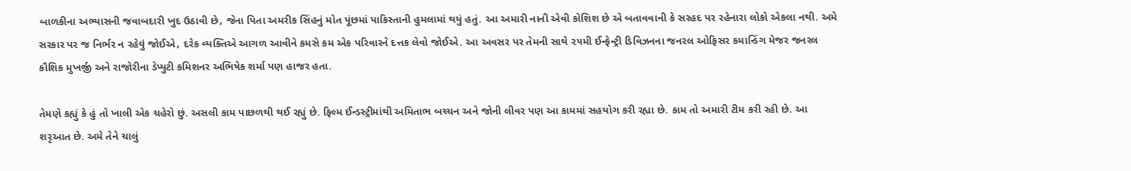બાળકીના અભ્યાસની જવાબદારી ખુદ ઉઠાવી છે, જેના પિતા અમરીક સિંહનું મોત પૂંછમાં પાકિસ્તાની હુમલામાં થયું હતું. આ અમારી નાની એવી કોશિશ છે એ બતાવવાની કે સરહદ પર રહેનારા લોકો એકલા નથી. અમે સરકાર પર જ નિર્ભર ન રહેવું જોઈએ, દરેક વ્યક્તિએ આગળ આવીને કમસે કમ એક પરિવારને દત્તક લેવો જોઈએ. આ અવસર પર તેમની સાથે ૨૫મી ઈન્ફેન્ટ્રી ડિવિઝનના જનરલ ઓફિસર કમાન્ડિંગ મેજર જનરલ કૌશિક મુખર્જી અને રાજોરીના ડેપ્યુટી કમિશનર અભિષેક શર્મા પણ હાજર હતા.

તેમણે કહ્યું કે હું તો ખાલી એક ચહેરો છું. અસલી કામ પાછળથી થઈ રહ્યું છે. ફિલ્મ ઈન્ડસ્ટ્રીમાંથી અમિતાભ બચ્ચન અને જોની લીવર પણ આ કામમાં સહયોગ કરી રહ્યા છે. કામ તો અમારી ટીમ કરી રહી છે. આ શરૃઆત છે. અમે તેને ચાલું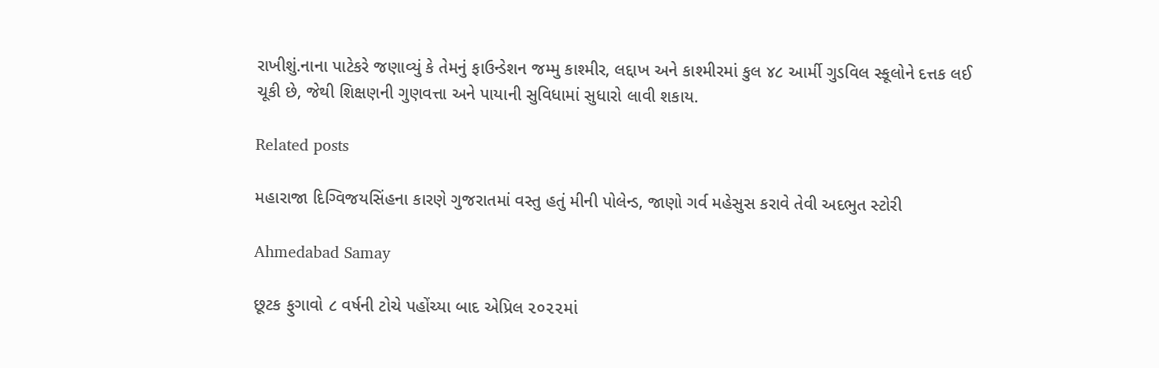રાખીશું.નાના પાટેકરે જણાવ્યું કે તેમનું ફાઉન્ડેશન જમ્મુ કાશ્મીર, લદ્દાખ અને કાશ્મીરમાં કુલ ૪૮ આર્મી ગુડવિલ સ્કૂલોને દત્તક લઈ ચૂકી છે, જેથી શિક્ષણની ગુણવત્તા અને પાયાની સુવિધામાં સુધારો લાવી શકાય.

Related posts

મહારાજા દિગ્વિજયસિંહના કારણે ગુજરાતમાં વસ્તુ હતું મીની પોલેન્ડ, જાણો ગર્વ મહેસુસ કરાવે તેવી અદભુત સ્ટોરી

Ahmedabad Samay

છૂટક ફુગાવો ૮ વર્ષની ટોચે પહોંચ્‍યા બાદ એપ્રિલ ૨૦૨૨માં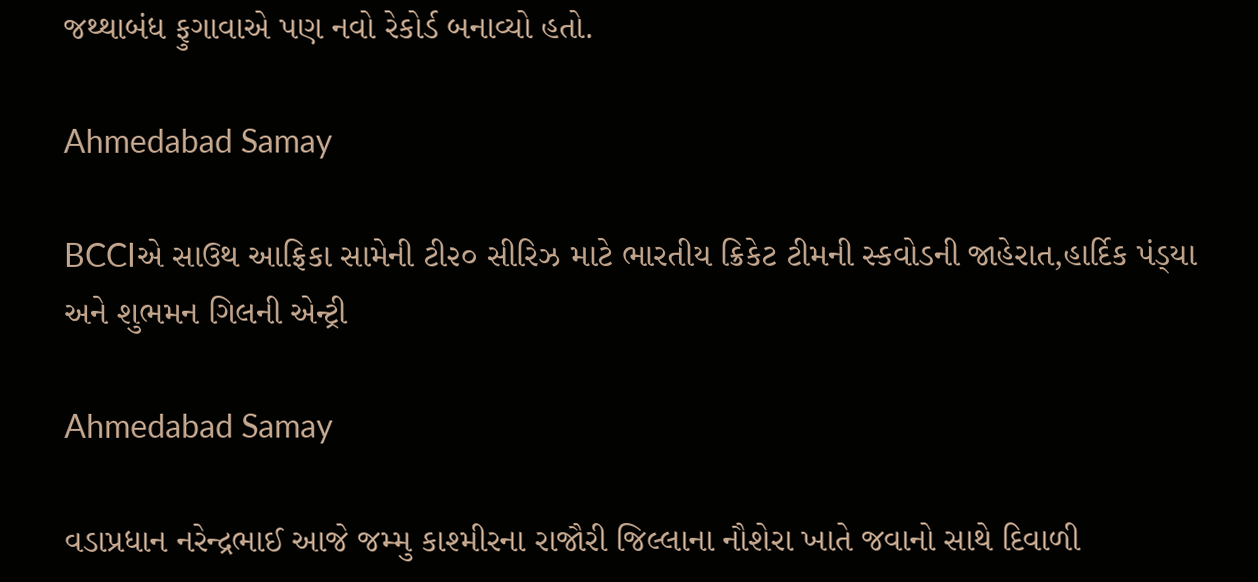જથ્‍થાબંધ ફુગાવાએ પણ નવો રેકોર્ડ બનાવ્‍યો હતો.

Ahmedabad Samay

BCCIએ સાઉથ આફ્રિકા સામેની ટી૨૦ સીરિઝ માટે ભારતીય ક્રિકેટ ટીમની સ્‍કવોડની જાહેરાત,હાર્દિક પંડ્‍યા અને શુભમન ગિલની એન્ટ્રી

Ahmedabad Samay

વડાપ્રધાન નરેન્દ્રભાઈ આજે જમ્મુ કાશ્મીરના રાજૌરી જિલ્લાના નૌશેરા ખાતે જવાનો સાથે દિવાળી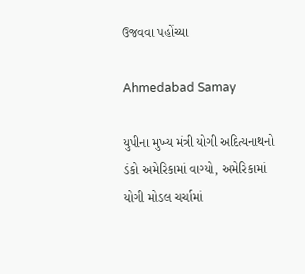ઉજવવા પહોંચ્યા

Ahmedabad Samay

યુપીના મુખ્ય મંત્રી યોગી અદિત્યનાથનો ડંકો અમેરિકામાં વાગ્યો, અમેરિકામાં યોગી મોડલ ચર્ચામાં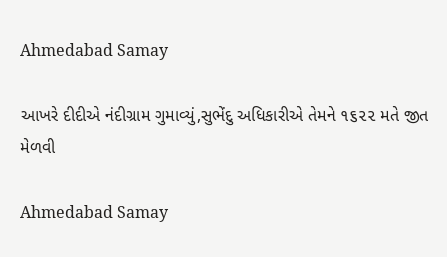Ahmedabad Samay

આખરે દીદીએ નંદીગ્રામ ગુમાવ્યું,સુભેંદુ અધિકારીએ તેમને ૧૬૨૨ મતે જીત મેળવી

Ahmedabad Samay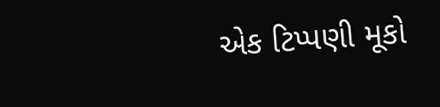એક ટિપ્પણી મૂકો